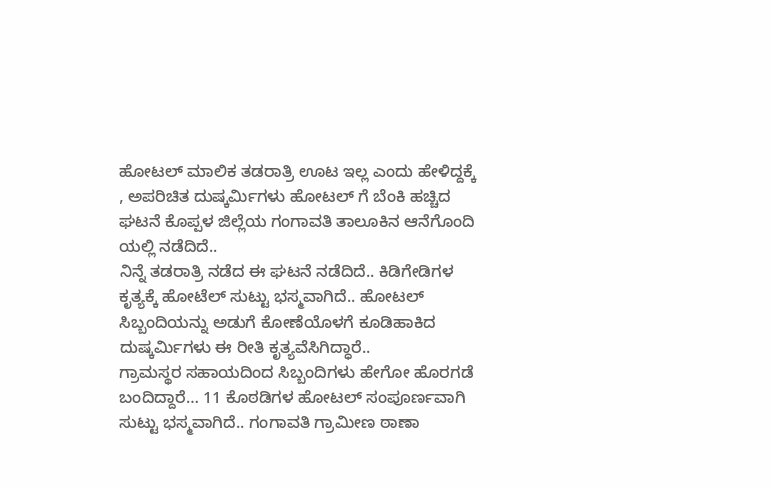ಹೋಟಲ್ ಮಾಲಿಕ ತಡರಾತ್ರಿ ಊಟ ಇಲ್ಲ ಎಂದು ಹೇಳಿದ್ದಕ್ಕೆ , ಅಪರಿಚಿತ ದುಷ್ಕರ್ಮಿಗಳು ಹೋಟಲ್ ಗೆ ಬೆಂಕಿ ಹಚ್ಚಿದ ಘಟನೆ ಕೊಪ್ಪಳ ಜಿಲ್ಲೆಯ ಗಂಗಾವತಿ ತಾಲೂಕಿನ ಆನೆಗೊಂದಿ ಯಲ್ಲಿ ನಡೆದಿದೆ..
ನಿನ್ನೆ ತಡರಾತ್ರಿ ನಡೆದ ಈ ಘಟನೆ ನಡೆದಿದೆ.. ಕಿಡಿಗೇಡಿಗಳ ಕೃತ್ಯಕ್ಕೆ ಹೋಟೆಲ್ ಸುಟ್ಟು ಭಸ್ಮವಾಗಿದೆ.. ಹೋಟಲ್ ಸಿಬ್ಬಂದಿಯನ್ನು ಅಡುಗೆ ಕೋಣೆಯೊಳಗೆ ಕೂಡಿಹಾಕಿದ ದುಷ್ಕರ್ಮಿಗಳು ಈ ರೀತಿ ಕೃತ್ಯವೆಸಿಗಿದ್ಧಾರೆ..
ಗ್ರಾಮಸ್ಥರ ಸಹಾಯದಿಂದ ಸಿಬ್ಬಂದಿಗಳು ಹೇಗೋ ಹೊರಗಡೆ ಬಂದಿದ್ದಾರೆ… 11 ಕೊಠಡಿಗಳ ಹೋಟಲ್ ಸಂಪೂರ್ಣವಾಗಿ ಸುಟ್ಟು ಭಸ್ಮವಾಗಿದೆ.. ಗಂಗಾವತಿ ಗ್ರಾಮೀಣ ಠಾಣಾ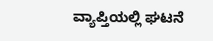ವ್ಯಾಪ್ತಿಯಲ್ಲಿ ಘಟನೆ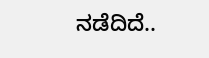ನಡೆದಿದೆ..